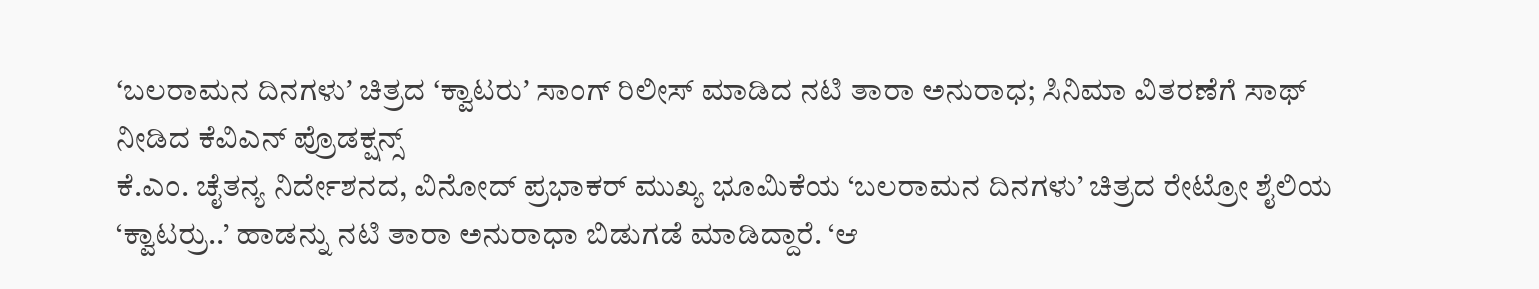ʻಬಲರಾಮನ ದಿನಗಳುʼ ಚಿತ್ರದ ʻಕ್ವಾಟರುʼ ಸಾಂಗ್ ರಿಲೀಸ್ ಮಾಡಿದ ನಟಿ ತಾರಾ ಅನುರಾಧ; ಸಿನಿಮಾ ವಿತರಣೆಗೆ ಸಾಥ್ ನೀಡಿದ ಕೆವಿಎನ್ ಪ್ರೊಡಕ್ಷನ್ಸ್
ಕೆ.ಎಂ. ಚೈತನ್ಯ ನಿರ್ದೇಶನದ, ವಿನೋದ್ ಪ್ರಭಾಕರ್ ಮುಖ್ಯ ಭೂಮಿಕೆಯ ‘ಬಲರಾಮನ ದಿನಗಳು’ ಚಿತ್ರದ ರೇಟ್ರೋ ಶೈಲಿಯ ‘ಕ್ವಾಟರ್ರು..’ ಹಾಡನ್ನು ನಟಿ ತಾರಾ ಅನುರಾಧಾ ಬಿಡುಗಡೆ ಮಾಡಿದ್ದಾರೆ. ‘ಆ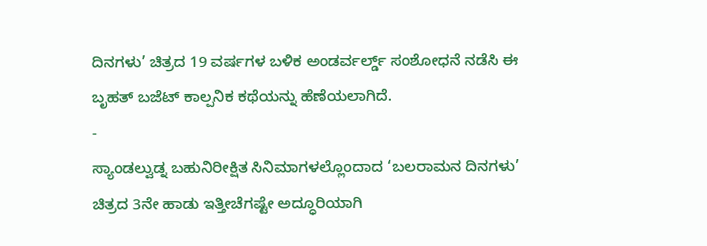ದಿನಗಳು’ ಚಿತ್ರದ 19 ವರ್ಷಗಳ ಬಳಿಕ ಅಂಡರ್ವರ್ಲ್ಡ್ ಸಂಶೋಧನೆ ನಡೆಸಿ ಈ ಬೃಹತ್ ಬಜೆಟ್ ಕಾಲ್ಪನಿಕ ಕಥೆಯನ್ನು ಹೆಣೆಯಲಾಗಿದೆ.
-
ಸ್ಯಾಂಡಲ್ವುಡ್ನ ಬಹುನಿರೀಕ್ಷಿತ ಸಿನಿಮಾಗಳಲ್ಲೊಂದಾದ ‘ಬಲರಾಮನ ದಿನಗಳು’ ಚಿತ್ರದ 3ನೇ ಹಾಡು ಇತ್ತೀಚೆಗಷ್ಟೇ ಅದ್ಧೂರಿಯಾಗಿ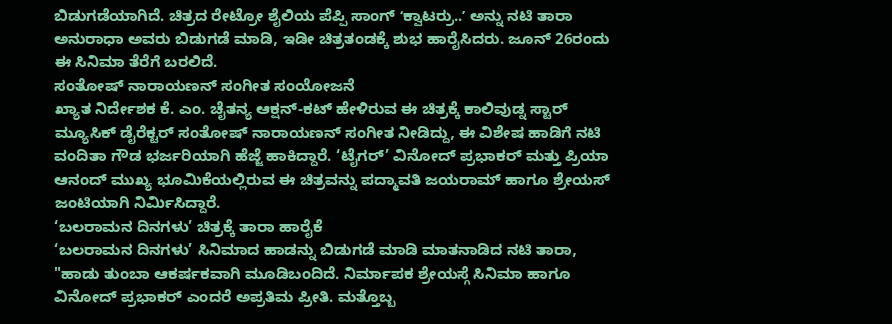ಬಿಡುಗಡೆಯಾಗಿದೆ. ಚಿತ್ರದ ರೇಟ್ರೋ ಶೈಲಿಯ ಪೆಪ್ಪಿ ಸಾಂಗ್ ʻಕ್ವಾಟರ್ರು..ʼ ಅನ್ನು ನಟಿ ತಾರಾ ಅನುರಾಧಾ ಅವರು ಬಿಡುಗಡೆ ಮಾಡಿ, ಇಡೀ ಚಿತ್ರತಂಡಕ್ಕೆ ಶುಭ ಹಾರೈಸಿದರು. ಜೂನ್ 26ರಂದು ಈ ಸಿನಿಮಾ ತೆರೆಗೆ ಬರಲಿದೆ.
ಸಂತೋಷ್ ನಾರಾಯಣನ್ ಸಂಗೀತ ಸಂಯೋಜನೆ
ಖ್ಯಾತ ನಿರ್ದೇಶಕ ಕೆ. ಎಂ. ಚೈತನ್ಯ ಆಕ್ಷನ್-ಕಟ್ ಹೇಳಿರುವ ಈ ಚಿತ್ರಕ್ಕೆ ಕಾಲಿವುಡ್ನ ಸ್ಟಾರ್ ಮ್ಯೂಸಿಕ್ ಡೈರೆಕ್ಟರ್ ಸಂತೋಷ್ ನಾರಾಯಣನ್ ಸಂಗೀತ ನೀಡಿದ್ದು, ಈ ವಿಶೇಷ ಹಾಡಿಗೆ ನಟಿ ವಂದಿತಾ ಗೌಡ ಭರ್ಜರಿಯಾಗಿ ಹೆಜ್ಜೆ ಹಾಕಿದ್ದಾರೆ. ‘ಟೈಗರ್’ ವಿನೋದ್ ಪ್ರಭಾಕರ್ ಮತ್ತು ಪ್ರಿಯಾ ಆನಂದ್ ಮುಖ್ಯ ಭೂಮಿಕೆಯಲ್ಲಿರುವ ಈ ಚಿತ್ರವನ್ನು ಪದ್ಮಾವತಿ ಜಯರಾಮ್ ಹಾಗೂ ಶ್ರೇಯಸ್ ಜಂಟಿಯಾಗಿ ನಿರ್ಮಿಸಿದ್ದಾರೆ.
‘ಬಲರಾಮನ ದಿನಗಳು’ ಚಿತ್ರಕ್ಕೆ ತಾರಾ ಹಾರೈಕೆ
‘ಬಲರಾಮನ ದಿನಗಳು’ ಸಿನಿಮಾದ ಹಾಡನ್ನು ಬಿಡುಗಡೆ ಮಾಡಿ ಮಾತನಾಡಿದ ನಟಿ ತಾರಾ, "ಹಾಡು ತುಂಬಾ ಆಕರ್ಷಕವಾಗಿ ಮೂಡಿಬಂದಿದೆ. ನಿರ್ಮಾಪಕ ಶ್ರೇಯಸ್ಗೆ ಸಿನಿಮಾ ಹಾಗೂ ವಿನೋದ್ ಪ್ರಭಾಕರ್ ಎಂದರೆ ಅಪ್ರತಿಮ ಪ್ರೀತಿ. ಮತ್ತೊಬ್ಬ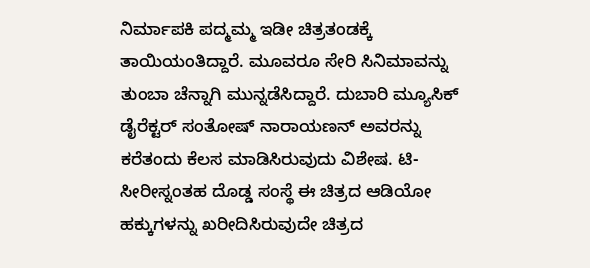ನಿರ್ಮಾಪಕಿ ಪದ್ಮಮ್ಮ ಇಡೀ ಚಿತ್ರತಂಡಕ್ಕೆ ತಾಯಿಯಂತಿದ್ದಾರೆ. ಮೂವರೂ ಸೇರಿ ಸಿನಿಮಾವನ್ನು ತುಂಬಾ ಚೆನ್ನಾಗಿ ಮುನ್ನಡೆಸಿದ್ದಾರೆ. ದುಬಾರಿ ಮ್ಯೂಸಿಕ್ ಡೈರೆಕ್ಟರ್ ಸಂತೋಷ್ ನಾರಾಯಣನ್ ಅವರನ್ನು ಕರೆತಂದು ಕೆಲಸ ಮಾಡಿಸಿರುವುದು ವಿಶೇಷ. ಟಿ-ಸೀರೀಸ್ನಂತಹ ದೊಡ್ಡ ಸಂಸ್ಥೆ ಈ ಚಿತ್ರದ ಆಡಿಯೋ ಹಕ್ಕುಗಳನ್ನು ಖರೀದಿಸಿರುವುದೇ ಚಿತ್ರದ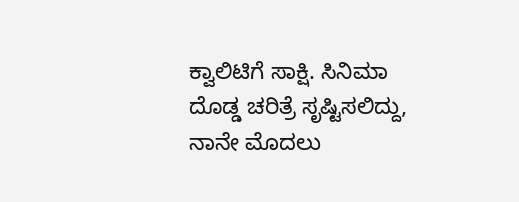ಕ್ವಾಲಿಟಿಗೆ ಸಾಕ್ಷಿ. ಸಿನಿಮಾ ದೊಡ್ಡ ಚರಿತ್ರೆ ಸೃಷ್ಟಿಸಲಿದ್ದು, ನಾನೇ ಮೊದಲು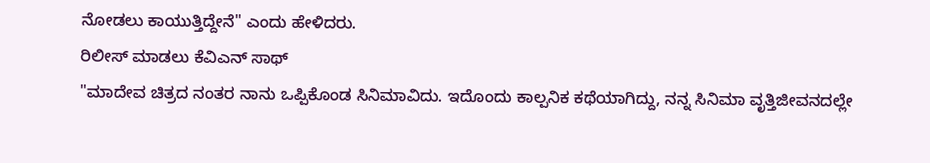ನೋಡಲು ಕಾಯುತ್ತಿದ್ದೇನೆ" ಎಂದು ಹೇಳಿದರು.
ರಿಲೀಸ್ ಮಾಡಲು ಕೆವಿಎನ್ ಸಾಥ್
"ಮಾದೇವ ಚಿತ್ರದ ನಂತರ ನಾನು ಒಪ್ಪಿಕೊಂಡ ಸಿನಿಮಾವಿದು. ಇದೊಂದು ಕಾಲ್ಪನಿಕ ಕಥೆಯಾಗಿದ್ದು, ನನ್ನ ಸಿನಿಮಾ ವೃತ್ತಿಜೀವನದಲ್ಲೇ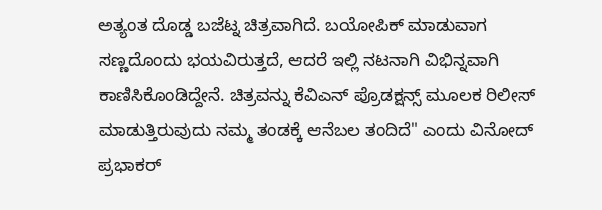ಅತ್ಯಂತ ದೊಡ್ಡ ಬಜೆಟ್ನ ಚಿತ್ರವಾಗಿದೆ. ಬಯೋಪಿಕ್ ಮಾಡುವಾಗ ಸಣ್ಣದೊಂದು ಭಯವಿರುತ್ತದೆ, ಆದರೆ ಇಲ್ಲಿ ನಟನಾಗಿ ವಿಭಿನ್ನವಾಗಿ ಕಾಣಿಸಿಕೊಂಡಿದ್ದೇನೆ. ಚಿತ್ರವನ್ನು ಕೆವಿಎನ್ ಪ್ರೊಡಕ್ಷನ್ಸ್ ಮೂಲಕ ರಿಲೀಸ್ ಮಾಡುತ್ತಿರುವುದು ನಮ್ಮ ತಂಡಕ್ಕೆ ಆನೆಬಲ ತಂದಿದೆ" ಎಂದು ವಿನೋದ್ ಪ್ರಭಾಕರ್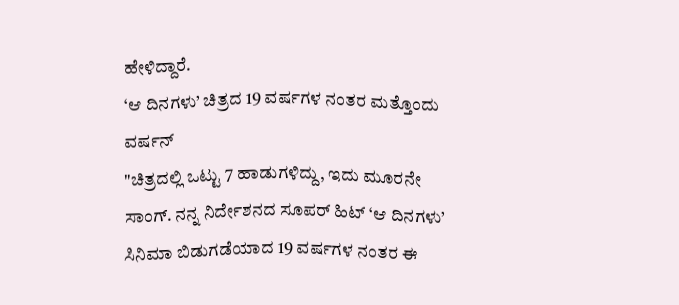ಹೇಳಿದ್ದಾರೆ.
‘ಆ ದಿನಗಳು’ ಚಿತ್ರದ 19 ವರ್ಷಗಳ ನಂತರ ಮತ್ತೊಂದು ವರ್ಷನ್
"ಚಿತ್ರದಲ್ಲಿ ಒಟ್ಟು 7 ಹಾಡುಗಳಿದ್ದು, ಇದು ಮೂರನೇ ಸಾಂಗ್. ನನ್ನ ನಿರ್ದೇಶನದ ಸೂಪರ್ ಹಿಟ್ ‘ಆ ದಿನಗಳು’ ಸಿನಿಮಾ ಬಿಡುಗಡೆಯಾದ 19 ವರ್ಷಗಳ ನಂತರ ಈ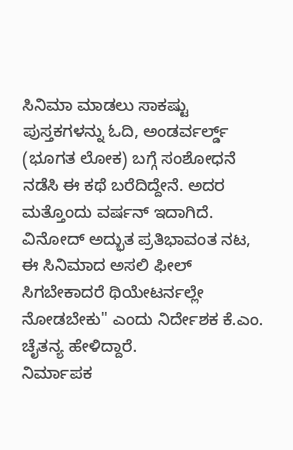ಸಿನಿಮಾ ಮಾಡಲು ಸಾಕಷ್ಟು ಪುಸ್ತಕಗಳನ್ನು ಓದಿ, ಅಂಡರ್ವರ್ಲ್ಡ್ (ಭೂಗತ ಲೋಕ) ಬಗ್ಗೆ ಸಂಶೋಧನೆ ನಡೆಸಿ ಈ ಕಥೆ ಬರೆದಿದ್ದೇನೆ. ಅದರ ಮತ್ತೊಂದು ವರ್ಷನ್ ಇದಾಗಿದೆ. ವಿನೋದ್ ಅದ್ಭುತ ಪ್ರತಿಭಾವಂತ ನಟ, ಈ ಸಿನಿಮಾದ ಅಸಲಿ ಫೀಲ್ ಸಿಗಬೇಕಾದರೆ ಥಿಯೇಟರ್ನಲ್ಲೇ ನೋಡಬೇಕು" ಎಂದು ನಿರ್ದೇಶಕ ಕೆ.ಎಂ. ಚೈತನ್ಯ ಹೇಳಿದ್ದಾರೆ.
ನಿರ್ಮಾಪಕ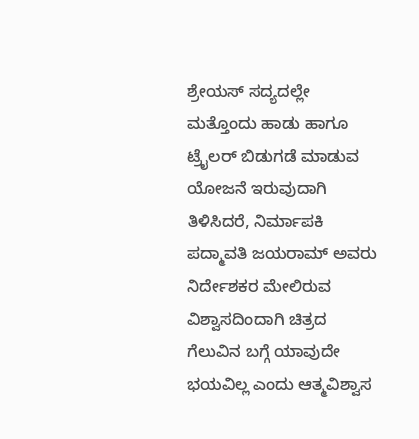ಶ್ರೇಯಸ್ ಸದ್ಯದಲ್ಲೇ ಮತ್ತೊಂದು ಹಾಡು ಹಾಗೂ ಟ್ರೈಲರ್ ಬಿಡುಗಡೆ ಮಾಡುವ ಯೋಜನೆ ಇರುವುದಾಗಿ ತಿಳಿಸಿದರೆ, ನಿರ್ಮಾಪಕಿ ಪದ್ಮಾವತಿ ಜಯರಾಮ್ ಅವರು ನಿರ್ದೇಶಕರ ಮೇಲಿರುವ ವಿಶ್ವಾಸದಿಂದಾಗಿ ಚಿತ್ರದ ಗೆಲುವಿನ ಬಗ್ಗೆ ಯಾವುದೇ ಭಯವಿಲ್ಲ ಎಂದು ಆತ್ಮವಿಶ್ವಾಸ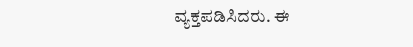ವ್ಯಕ್ತಪಡಿಸಿದರು. ಈ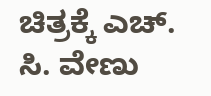ಚಿತ್ರಕ್ಕೆ ಎಚ್. ಸಿ. ವೇಣು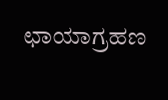ಛಾಯಾಗ್ರಹಣ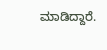ಮಾಡಿದ್ದಾರೆ.